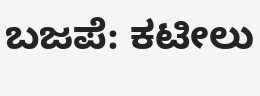ಬಜಪೆ: ಕಟೀಲು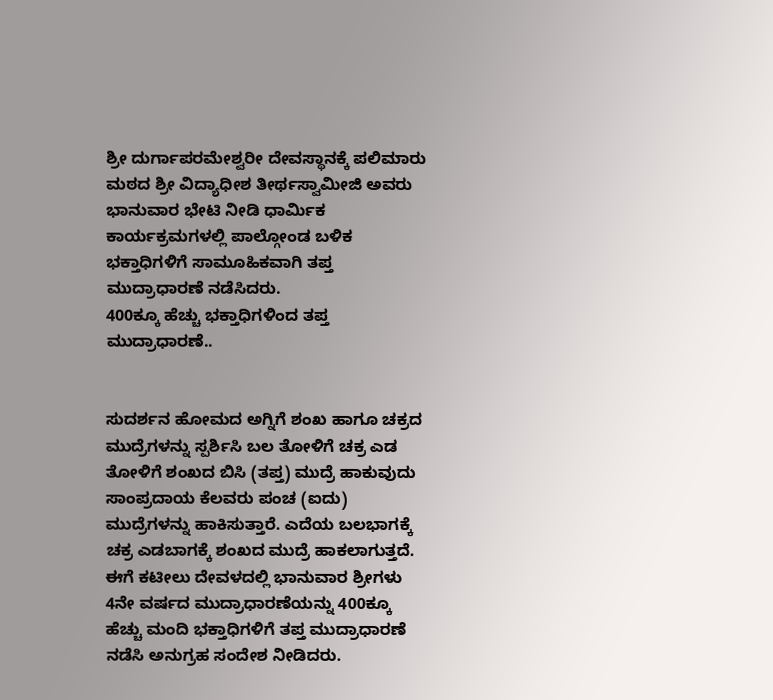ಶ್ರೀ ದುರ್ಗಾಪರಮೇಶ್ವರೀ ದೇವಸ್ಥಾನಕ್ಕೆ ಪಲಿಮಾರು ಮಠದ ಶ್ರೀ ವಿದ್ಯಾಧೀಶ ತೀರ್ಥಸ್ವಾಮೀಜಿ ಅವರು ಭಾನುವಾರ ಭೇಟಿ ನೀಡಿ ಧಾರ್ಮಿಕ ಕಾರ್ಯಕ್ರಮಗಳಲ್ಲಿ ಪಾಲ್ಗೋಂಡ ಬಳಿಕ ಭಕ್ತಾಧಿಗಳಿಗೆ ಸಾಮೂಹಿಕವಾಗಿ ತಪ್ತ ಮುದ್ರಾಧಾರಣೆ ನಡೆಸಿದರು.
400ಕ್ಕೂ ಹೆಚ್ಚು ಭಕ್ತಾಧಿಗಳಿಂದ ತಪ್ತ ಮುದ್ರಾಧಾರಣೆ..


ಸುದರ್ಶನ ಹೋಮದ ಅಗ್ನಿಗೆ ಶಂಖ ಹಾಗೂ ಚಕ್ರದ ಮುದ್ರೆಗಳನ್ನು ಸ್ಪರ್ಶಿಸಿ ಬಲ ತೋಳಿಗೆ ಚಕ್ರ ಎಡ ತೋಳಿಗೆ ಶಂಖದ ಬಿಸಿ (ತಪ್ತ) ಮುದ್ರೆ ಹಾಕುವುದು ಸಾಂಪ್ರದಾಯ ಕೆಲವರು ಪಂಚ (ಐದು) ಮುದ್ರೆಗಳನ್ನು ಹಾಕಿಸುತ್ತಾರೆ. ಎದೆಯ ಬಲಭಾಗಕ್ಕೆ ಚಕ್ರ ಎಡಬಾಗಕ್ಕೆ ಶಂಖದ ಮುದ್ರೆ ಹಾಕಲಾಗುತ್ತದೆ.
ಈಗೆ ಕಟೀಲು ದೇವಳದಲ್ಲಿ ಭಾನುವಾರ ಶ್ರೀಗಳು 4ನೇ ವರ್ಷದ ಮುದ್ರಾಧಾರಣೆಯನ್ನು 400ಕ್ಕೂ ಹೆಚ್ಚು ಮಂದಿ ಭಕ್ತಾಧಿಗಳಿಗೆ ತಪ್ತ ಮುದ್ರಾಧಾರಣೆ ನಡೆಸಿ ಅನುಗ್ರಹ ಸಂದೇಶ ನೀಡಿದರು.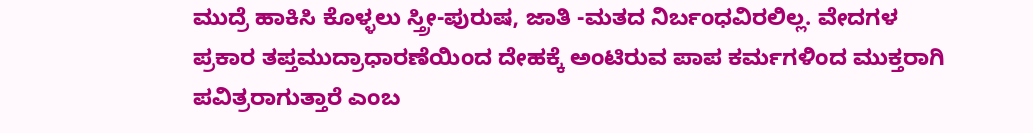ಮುದ್ರೆ ಹಾಕಿಸಿ ಕೊಳ್ಳಲು ಸ್ತ್ರೀ-ಪುರುಷ, ಜಾತಿ -ಮತದ ನಿರ್ಬಂಧವಿರಲಿಲ್ಲ. ವೇದಗಳ ಪ್ರಕಾರ ತಪ್ತಮುದ್ರಾಧಾರಣೆಯಿಂದ ದೇಹಕ್ಕೆ ಅಂಟಿರುವ ಪಾಪ ಕರ್ಮಗಳಿಂದ ಮುಕ್ತರಾಗಿ ಪವಿತ್ರರಾಗುತ್ತಾರೆ ಎಂಬ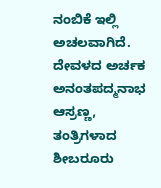ನಂಬಿಕೆ ಇಲ್ಲಿ ಅಚಲವಾಗಿದೆ.
ದೇವಳದ ಅರ್ಚಕ ಅನಂತಪದ್ಮನಾಭ ಆಸ್ರಣ್ಣ, ತಂತ್ರಿಗಳಾದ ಶೀಬರೂರು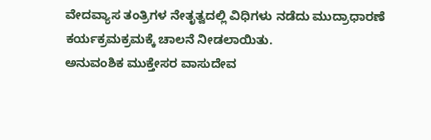ವೇದವ್ಯಾಸ ತಂತ್ರಿಗಳ ನೇತೃತ್ವದಲ್ಲಿ ವಿಧಿಗಳು ನಡೆದು ಮುದ್ರಾಧಾರಣೆ ಕರ್ಯಕ್ರಮಕ್ರಮಕ್ಕೆ ಚಾಲನೆ ನೀಡಲಾಯಿತು.
ಅನುವಂಶಿಕ ಮುಕ್ತೇಸರ ವಾಸುದೇವ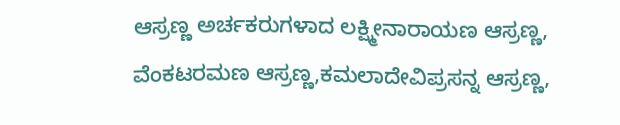ಆಸ್ರಣ್ಣ ಅರ್ಚಕರುಗಳಾದ ಲಕ್ಷ್ಮೀನಾರಾಯಣ ಆಸ್ರಣ್ಣ, ವೆಂಕಟರಮಣ ಆಸ್ರಣ್ಣ,ಕಮಲಾದೇವಿಪ್ರಸನ್ನ ಆಸ್ರಣ್ಣ,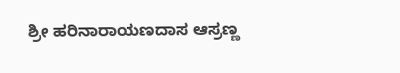ಶ್ರೀ ಹರಿನಾರಾಯಣದಾಸ ಆಸ್ರಣ್ಣ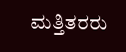ಮತ್ತಿತರರು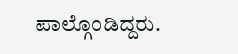ಪಾಲ್ಗೊಂಡಿದ್ದರು.